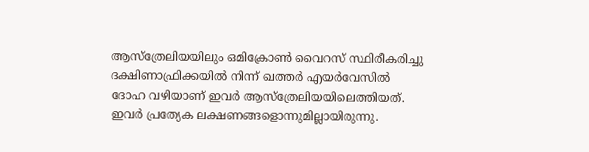ആസ്ത്രേലിയയിലും ഒമിക്രോൺ വൈറസ് സ്ഥിരീകരിച്ചു
ദക്ഷിണാഫ്രിക്കയിൽ നിന്ന് ഖത്തർ എയർവേസിൽ ദോഹ വഴിയാണ് ഇവർ ആസ്ത്രേലിയയിലെത്തിയത്. ഇവർ പ്രത്യേക ലക്ഷണങ്ങളൊന്നുമില്ലായിരുന്നു.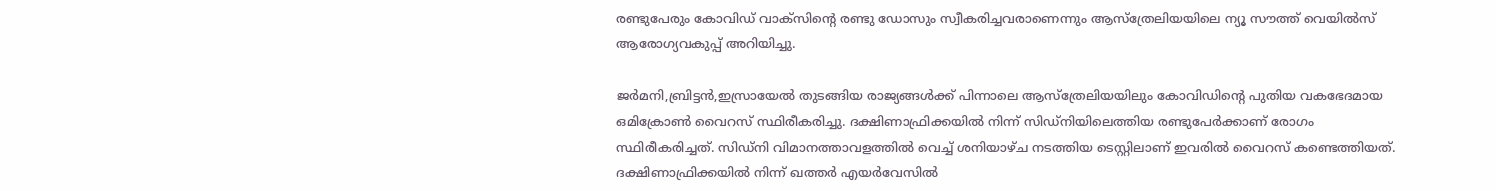രണ്ടുപേരും കോവിഡ് വാക്സിന്റെ രണ്ടു ഡോസും സ്വീകരിച്ചവരാണെന്നും ആസ്ത്രേലിയയിലെ ന്യൂ സൗത്ത് വെയിൽസ് ആരോഗ്യവകുപ്പ് അറിയിച്ചു.

ജർമനി,ബ്രിട്ടൻ,ഇസ്രായേൽ തുടങ്ങിയ രാജ്യങ്ങൾക്ക് പിന്നാലെ ആസ്ത്രേലിയയിലും കോവിഡിന്റെ പുതിയ വകഭേദമായ ഒമിക്രോൺ വൈറസ് സ്ഥിരീകരിച്ചു. ദക്ഷിണാഫ്രിക്കയിൽ നിന്ന് സിഡ്നിയിലെത്തിയ രണ്ടുപേർക്കാണ് രോഗം സ്ഥിരീകരിച്ചത്. സിഡ്നി വിമാനത്താവളത്തിൽ വെച്ച് ശനിയാഴ്ച നടത്തിയ ടെസ്റ്റിലാണ് ഇവരിൽ വൈറസ് കണ്ടെത്തിയത്.
ദക്ഷിണാഫ്രിക്കയിൽ നിന്ന് ഖത്തർ എയർവേസിൽ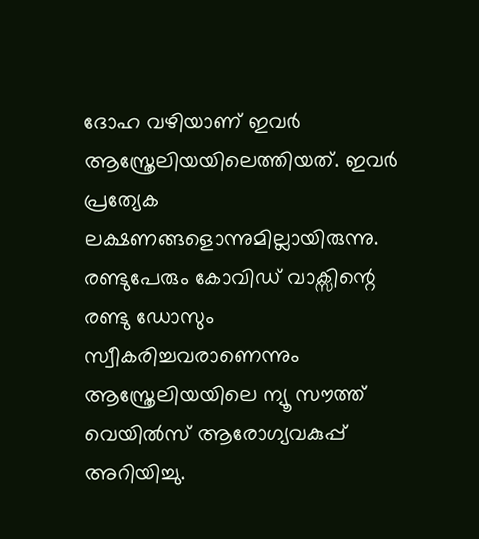ദോഹ വഴിയാണ് ഇവർ ആസ്ത്രേലിയയിലെത്തിയത്. ഇവർ പ്രത്യേക ലക്ഷണങ്ങളൊന്നുമില്ലായിരുന്നു. രണ്ടുപേരും കോവിഡ് വാക്സിന്റെ രണ്ടു ഡോസും സ്വീകരിച്ചവരാണെന്നും ആസ്ത്രേലിയയിലെ ന്യൂ സൗത്ത് വെയിൽസ് ആരോഗ്യവകുപ്പ് അറിയിച്ചു.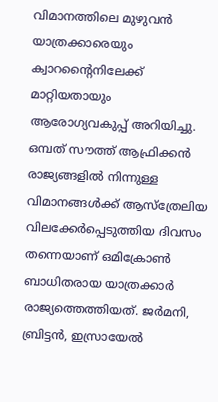വിമാനത്തിലെ മുഴുവൻ യാത്രക്കാരെയും ക്വാറന്റൈനിലേക്ക് മാറ്റിയതായും ആരോഗ്യവകുപ്പ് അറിയിച്ചു.
ഒമ്പത് സൗത്ത് ആഫ്രിക്കൻ രാജ്യങ്ങളിൽ നിന്നുള്ള വിമാനങ്ങൾക്ക് ആസ്ത്രേലിയ വിലക്കേർപ്പെടുത്തിയ ദിവസം തന്നെയാണ് ഒമിക്രോൺ ബാധിതരായ യാത്രക്കാർ രാജ്യത്തെത്തിയത്. ജർമനി, ബ്രിട്ടൻ, ഇസ്രായേൽ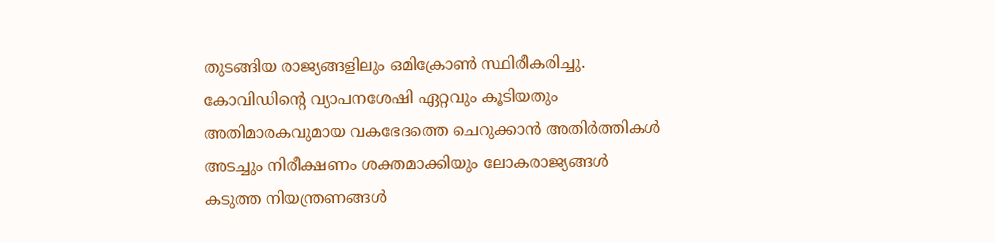തുടങ്ങിയ രാജ്യങ്ങളിലും ഒമിക്രോൺ സ്ഥിരീകരിച്ചു. കോവിഡിന്റെ വ്യാപനശേഷി ഏറ്റവും കൂടിയതും അതിമാരകവുമായ വകഭേദത്തെ ചെറുക്കാൻ അതിർത്തികൾ അടച്ചും നിരീക്ഷണം ശക്തമാക്കിയും ലോകരാജ്യങ്ങൾ കടുത്ത നിയന്ത്രണങ്ങൾ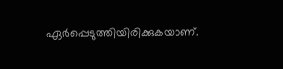ഏർപ്പെടുത്തിയിരിക്കുകയാണ്.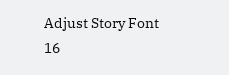Adjust Story Font
16